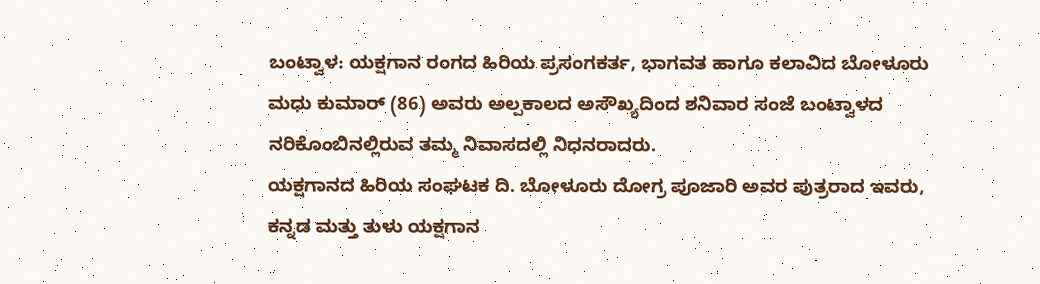ಬಂಟ್ವಾಳ: ಯಕ್ಷಗಾನ ರಂಗದ ಹಿರಿಯ ಪ್ರಸಂಗಕರ್ತ, ಭಾಗವತ ಹಾಗೂ ಕಲಾವಿದ ಬೋಳೂರು ಮಧು ಕುಮಾರ್ (86) ಅವರು ಅಲ್ಪಕಾಲದ ಅಸೌಖ್ಯದಿಂದ ಶನಿವಾರ ಸಂಜೆ ಬಂಟ್ವಾಳದ ನರಿಕೊಂಬಿನಲ್ಲಿರುವ ತಮ್ಮ ನಿವಾಸದಲ್ಲಿ ನಿಧನರಾದರು.
ಯಕ್ಷಗಾನದ ಹಿರಿಯ ಸಂಘಟಕ ದಿ. ಬೋಳೂರು ದೋಗ್ರ ಪೂಜಾರಿ ಅವರ ಪುತ್ರರಾದ ಇವರು, ಕನ್ನಡ ಮತ್ತು ತುಳು ಯಕ್ಷಗಾನ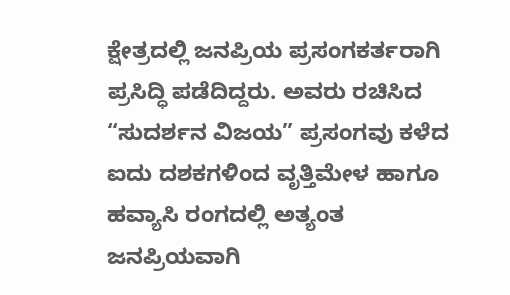ಕ್ಷೇತ್ರದಲ್ಲಿ ಜನಪ್ರಿಯ ಪ್ರಸಂಗಕರ್ತರಾಗಿ ಪ್ರಸಿದ್ಧಿ ಪಡೆದಿದ್ದರು. ಅವರು ರಚಿಸಿದ “ಸುದರ್ಶನ ವಿಜಯ” ಪ್ರಸಂಗವು ಕಳೆದ ಐದು ದಶಕಗಳಿಂದ ವೃತ್ತಿಮೇಳ ಹಾಗೂ ಹವ್ಯಾಸಿ ರಂಗದಲ್ಲಿ ಅತ್ಯಂತ ಜನಪ್ರಿಯವಾಗಿ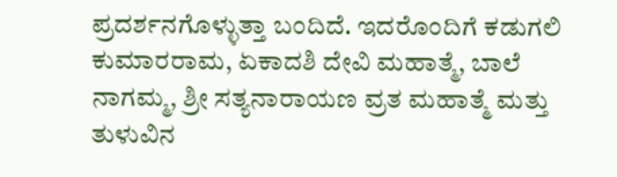ಪ್ರದರ್ಶನಗೊಳ್ಳುತ್ತಾ ಬಂದಿದೆ. ಇದರೊಂದಿಗೆ ಕಡುಗಲಿ ಕುಮಾರರಾಮ, ಏಕಾದಶಿ ದೇವಿ ಮಹಾತ್ಮೆ, ಬಾಲೆ ನಾಗಮ್ಮ, ಶ್ರೀ ಸತ್ಯನಾರಾಯಣ ವ್ರತ ಮಹಾತ್ಮೆ ಮತ್ತು ತುಳುವಿನ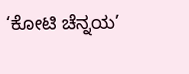‘ಕೋಟಿ ಚೆನ್ನಯ’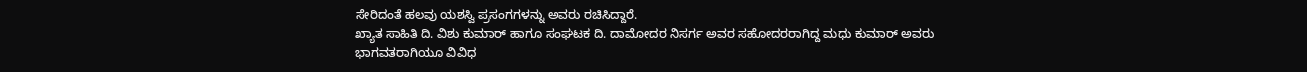ಸೇರಿದಂತೆ ಹಲವು ಯಶಸ್ವಿ ಪ್ರಸಂಗಗಳನ್ನು ಅವರು ರಚಿಸಿದ್ದಾರೆ.
ಖ್ಯಾತ ಸಾಹಿತಿ ದಿ. ವಿಶು ಕುಮಾರ್ ಹಾಗೂ ಸಂಘಟಕ ದಿ. ದಾಮೋದರ ನಿಸರ್ಗ ಅವರ ಸಹೋದರರಾಗಿದ್ದ ಮಧು ಕುಮಾರ್ ಅವರು ಭಾಗವತರಾಗಿಯೂ ವಿವಿಧ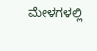ಮೇಳಗಳಲ್ಲಿ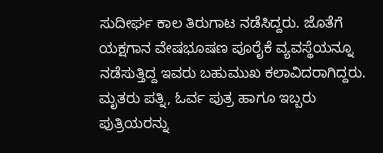ಸುದೀರ್ಘ ಕಾಲ ತಿರುಗಾಟ ನಡೆಸಿದ್ದರು. ಜೊತೆಗೆ ಯಕ್ಷಗಾನ ವೇಷಭೂಷಣ ಪೂರೈಕೆ ವ್ಯವಸ್ಥೆಯನ್ನೂ ನಡೆಸುತ್ತಿದ್ದ ಇವರು ಬಹುಮುಖ ಕಲಾವಿದರಾಗಿದ್ದರು. ಮೃತರು ಪತ್ನಿ, ಓರ್ವ ಪುತ್ರ ಹಾಗೂ ಇಬ್ಬರು ಪುತ್ರಿಯರನ್ನು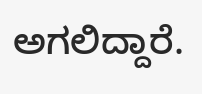ಅಗಲಿದ್ದಾರೆ.